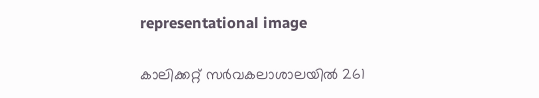representational image

കാലിക്കറ്റ് സര്‍വകലാശാലയിൽ 261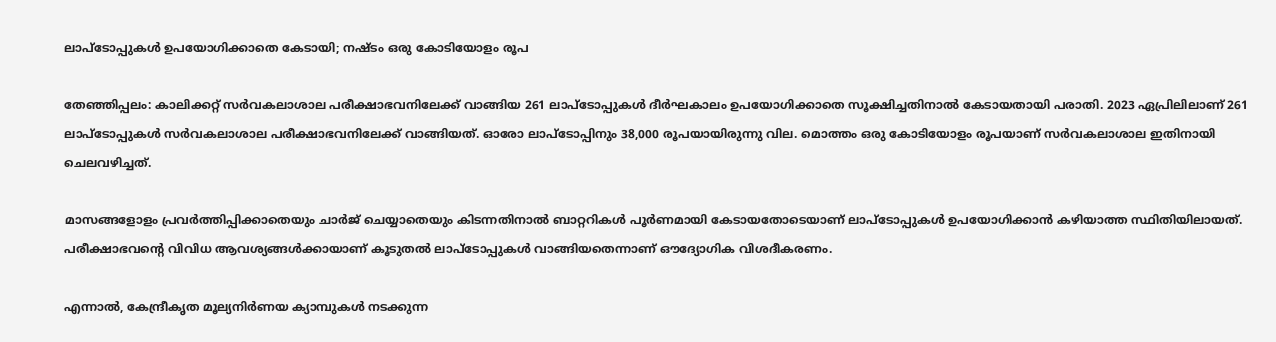ലാപ്‌ടോപ്പുകള്‍ ഉപയോഗിക്കാതെ കേടായി; നഷ്ടം ഒരു കോടിയോളം രൂപ

തേഞ്ഞിപ്പലം: കാലിക്കറ്റ് സര്‍വകലാശാല പരീക്ഷാഭവനിലേക്ക് വാങ്ങിയ 261 ലാപ്‌ടോപ്പുകള്‍ ദീര്‍ഘകാലം ഉപയോഗിക്കാതെ സൂക്ഷിച്ചതിനാല്‍ കേടായതായി പരാതി. 2023 ഏപ്രിലിലാണ് 261 ലാപ്‌ടോപ്പുകള്‍ സര്‍വകലാശാല പരീക്ഷാഭവനിലേക്ക് വാങ്ങിയത്. ഓരോ ലാപ്‌ടോപ്പിനും 38,000 രൂപയായിരുന്നു വില. മൊത്തം ഒരു കോടിയോളം രൂപയാണ് സര്‍വകലാശാല ഇതിനായി ചെലവഴിച്ചത്.

മാസങ്ങളോളം പ്രവര്‍ത്തിപ്പിക്കാതെയും ചാർജ് ചെയ്യാതെയും കിടന്നതിനാല്‍ ബാറ്ററികള്‍ പൂര്‍ണമായി കേടായതോടെയാണ് ലാപ്‌ടോപ്പുകള്‍ ഉപയോഗിക്കാന്‍ കഴിയാത്ത സ്ഥിതിയിലായത്. പരീക്ഷാഭവന്റെ വിവിധ ആവശ്യങ്ങള്‍ക്കായാണ് കൂടുതല്‍ ലാപ്‌ടോപ്പുകള്‍ വാങ്ങിയതെന്നാണ് ഔദ്യോഗിക വിശദീകരണം.

എന്നാല്‍, കേന്ദ്രീകൃത മൂല്യനിര്‍ണയ ക്യാമ്പുകള്‍ നടക്കുന്ന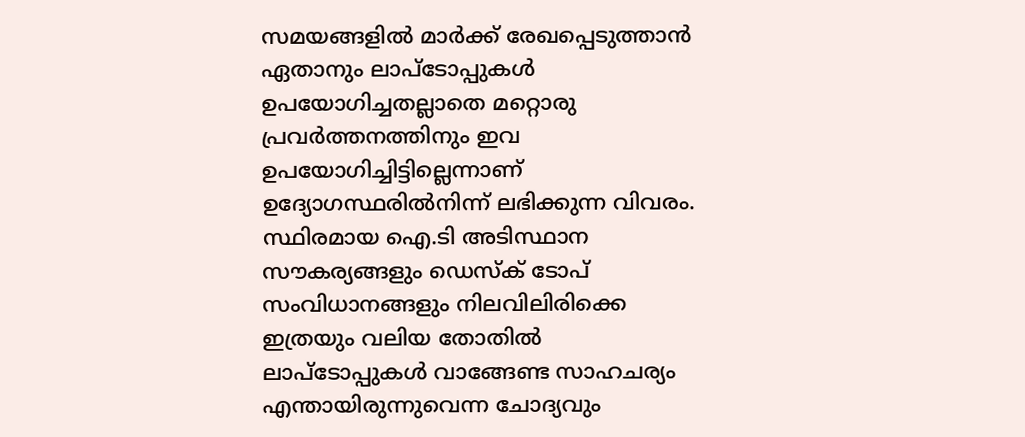സമയങ്ങളില്‍ മാര്‍ക്ക് രേഖപ്പെടുത്താൻ ഏതാനും ലാപ്‌ടോപ്പുകള്‍ ഉപയോഗിച്ചതല്ലാതെ മറ്റൊരു പ്രവര്‍ത്തനത്തിനും ഇവ ഉപയോഗിച്ചിട്ടില്ലെന്നാണ് ഉദ്യോഗസ്ഥരില്‍നിന്ന് ലഭിക്കുന്ന വിവരം. സ്ഥിരമായ ഐ.ടി അടിസ്ഥാന സൗകര്യങ്ങളും ഡെസ്‌ക് ടോപ് സംവിധാനങ്ങളും നിലവിലിരിക്കെ ഇത്രയും വലിയ തോതില്‍ ലാപ്‌ടോപ്പുകള്‍ വാങ്ങേണ്ട സാഹചര്യം എന്തായിരുന്നുവെന്ന ചോദ്യവും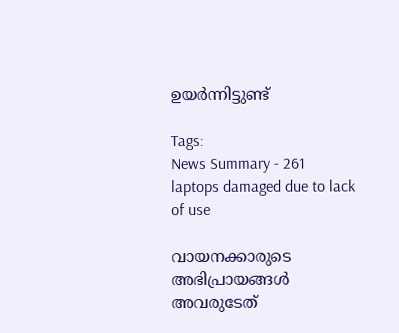ഉയര്‍ന്നിട്ടുണ്ട്

Tags:
News Summary - 261 laptops damaged due to lack of use

വായനക്കാരുടെ അഭിപ്രായങ്ങള്‍ അവരുടേത്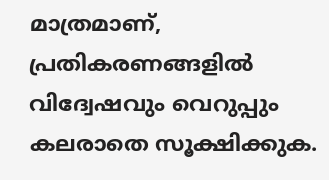മാത്രമാണ്, പ്രതികരണങ്ങളിൽ വിദ്വേഷവും വെറുപ്പും കലരാതെ സൂക്ഷിക്കുക.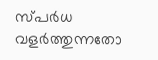സ്പർധ വളർത്തുന്നതോ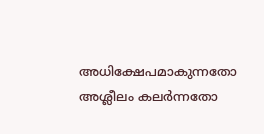അധിക്ഷേപമാകുന്നതോ അശ്ലീലം കലർന്നതോ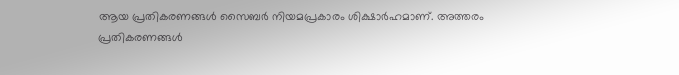ആയ പ്രതികരണങ്ങൾ സൈബർ നിയമപ്രകാരം ശിക്ഷാർഹമാണ്. അത്തരം പ്രതികരണങ്ങൾ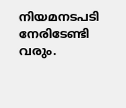നിയമനടപടി നേരിടേണ്ടി വരും.